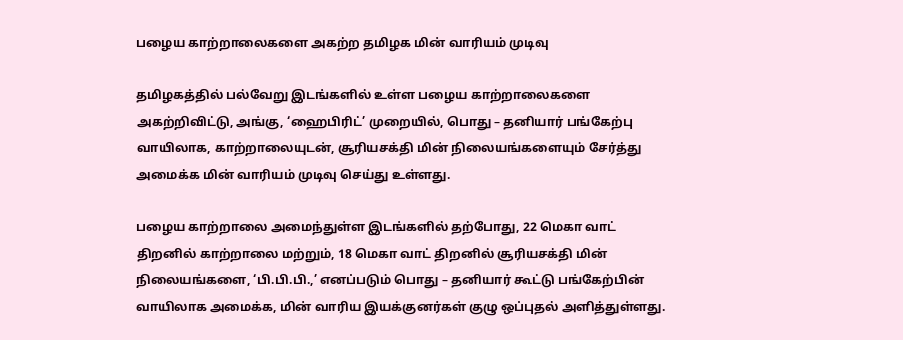பழைய காற்றாலைகளை அகற்ற தமிழக மின் வாரியம் முடிவு

தமிழகத்தில் பல்வேறு இடங்களில் உள்ள பழைய காற்றாலைகளை அகற்றிவிட்டு, அங்கு, ‘ஹைபிரிட்’ முறையில், பொது – தனியார் பங்கேற்பு வாயிலாக, காற்றாலையுடன், சூரியசக்தி மின் நிலையங்களையும் சேர்த்து அமைக்க மின் வாரியம் முடிவு செய்து உள்ளது.

பழைய காற்றாலை அமைந்துள்ள இடங்களில் தற்போது, 22 மெகா வாட் திறனில் காற்றாலை மற்றும், 18 மெகா வாட் திறனில் சூரியசக்தி மின் நிலையங்களை, ‘பி.பி.பி.,’ எனப்படும் பொது – தனியார் கூட்டு பங்கேற்பின் வாயிலாக அமைக்க, மின் வாரிய இயக்குனர்கள் குழு ஒப்புதல் அளித்துள்ளது.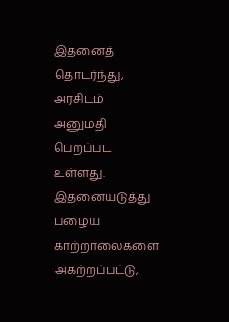இதனைத் தொடர்ந்து, அரசிடம் அனுமதி பெறப்பட உள்ளது. இதனையடுத்து பழைய காற்றாலைகளை அகற்றப்பட்டு,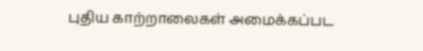புதிய காற்றாலைகள் அமைக்கப்பட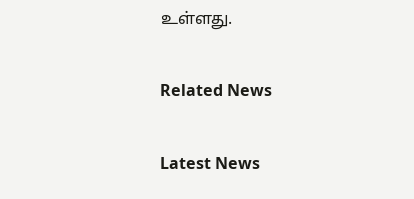உள்ளது.

Related News

Latest News